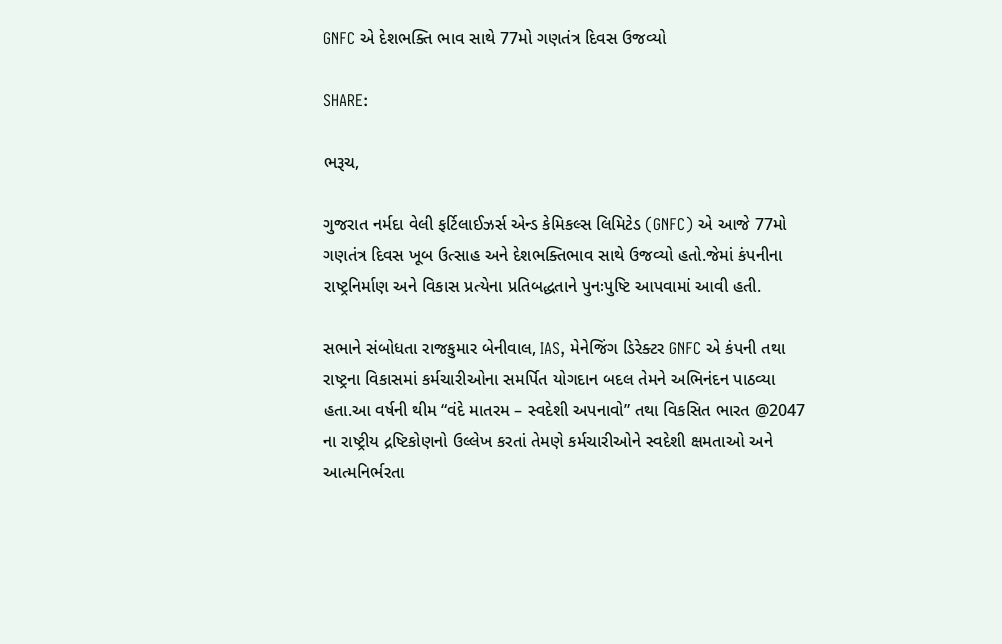GNFC એ દેશભક્તિ ભાવ સાથે 77મો ગણતંત્ર દિવસ ઉજવ્યો

SHARE:

ભરૂચ,

ગુજરાત નર્મદા વેલી ફર્ટિલાઈઝર્સ એન્ડ કેમિકલ્સ લિમિટેડ (GNFC) એ આજે 77મો ગણતંત્ર દિવસ ખૂબ ઉત્સાહ અને દેશભક્તિભાવ સાથે ઉજવ્યો હતો.જેમાં કંપનીના રાષ્ટ્રનિર્માણ અને વિકાસ પ્રત્યેના પ્રતિબદ્ધતાને પુનઃપુષ્ટિ આપવામાં આવી હતી.

સભાને સંબોધતા રાજકુમાર બેનીવાલ, IAS, મેનેજિંગ ડિરેક્ટર GNFC એ કંપની તથા રાષ્ટ્રના વિકાસમાં કર્મચારીઓના સમર્પિત યોગદાન બદલ તેમને અભિનંદન પાઠવ્યા હતા.આ વર્ષની થીમ “વંદે માતરમ – સ્વદેશી અપનાવો” તથા વિકસિત ભારત @2047 ના રાષ્ટ્રીય દ્રષ્ટિકોણનો ઉલ્લેખ કરતાં તેમણે કર્મચારીઓને સ્વદેશી ક્ષમતાઓ અને આત્મનિર્ભરતા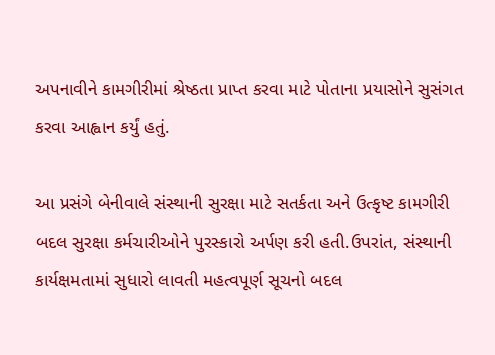અપનાવીને કામગીરીમાં શ્રેષ્ઠતા પ્રાપ્ત કરવા માટે પોતાના પ્રયાસોને સુસંગત કરવા આહ્વાન કર્યું હતું.

આ પ્રસંગે બેનીવાલે સંસ્થાની સુરક્ષા માટે સતર્કતા અને ઉત્કૃષ્ટ કામગીરી બદલ સુરક્ષા કર્મચારીઓને પુરસ્કારો અર્પણ કરી હતી.ઉપરાંત, સંસ્થાની કાર્યક્ષમતામાં સુધારો લાવતી મહત્વપૂર્ણ સૂચનો બદલ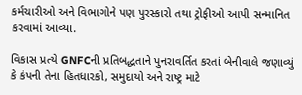કર્મચારીઓ અને વિભાગોને પણ પુરસ્કારો તથા ટ્રોફીઓ આપી સન્માનિત કરવામાં આવ્યા.

વિકાસ પ્રત્યે GNFCની પ્રતિબદ્ધતાને પુનરાવર્તિત કરતાં બેનીવાલે જણાવ્યું કે કંપની તેના હિતધારકો, સમુદાયો અને રાષ્ટ્ર માટે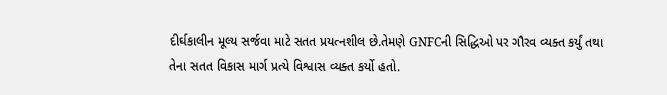દીર્ઘકાલીન મૂલ્ય સર્જવા માટે સતત પ્રયત્નશીલ છે.તેમણે GNFCની સિદ્ધિઓ પર ગૌરવ વ્યક્ત કર્યું તથા તેના સતત વિકાસ માર્ગ પ્રત્યે વિશ્વાસ વ્યક્ત કર્યો હતો.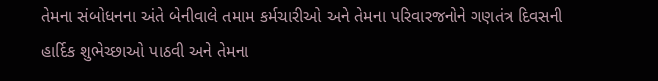તેમના સંબોધનના અંતે બેનીવાલે તમામ કર્મચારીઓ અને તેમના પરિવારજનોને ગણતંત્ર દિવસની હાર્દિક શુભેચ્છાઓ પાઠવી અને તેમના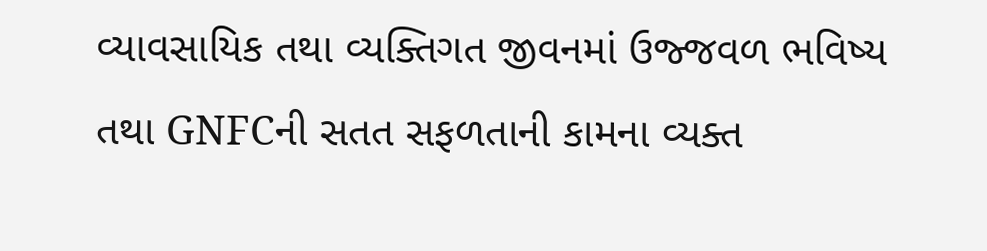વ્યાવસાયિક તથા વ્યક્તિગત જીવનમાં ઉજ્જવળ ભવિષ્ય તથા GNFCની સતત સફળતાની કામના વ્યક્ત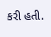કરી હતી.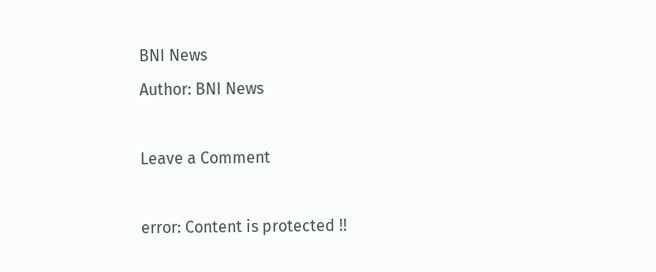BNI News
Author: BNI News

Leave a Comment

error: Content is protected !!